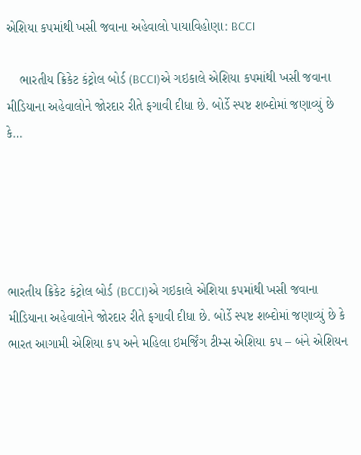એશિયા કપમાંથી ખસી જવાના અહેવાલો પાયાવિહોણા: BCCI

    ભારતીય ક્રિકેટ કંટ્રોલ બોર્ડ (BCCI)એ ગઇકાલે એશિયા કપમાંથી ખસી જવાના મીડિયાના અહેવાલોને જોરદાર રીતે ફગાવી દીધા છે. બોર્ડે સ્પષ્ટ શબ્દોમાં જણાવ્યું છે કે…





ભારતીય ક્રિકેટ કંટ્રોલ બોર્ડ (BCCI)એ ગઇકાલે એશિયા કપમાંથી ખસી જવાના મીડિયાના અહેવાલોને જોરદાર રીતે ફગાવી દીધા છે. બોર્ડે સ્પષ્ટ શબ્દોમાં જણાવ્યું છે કે ભારત આગામી એશિયા કપ અને મહિલા ઇમર્જિંગ ટીમ્સ એશિયા કપ – બંને એશિયન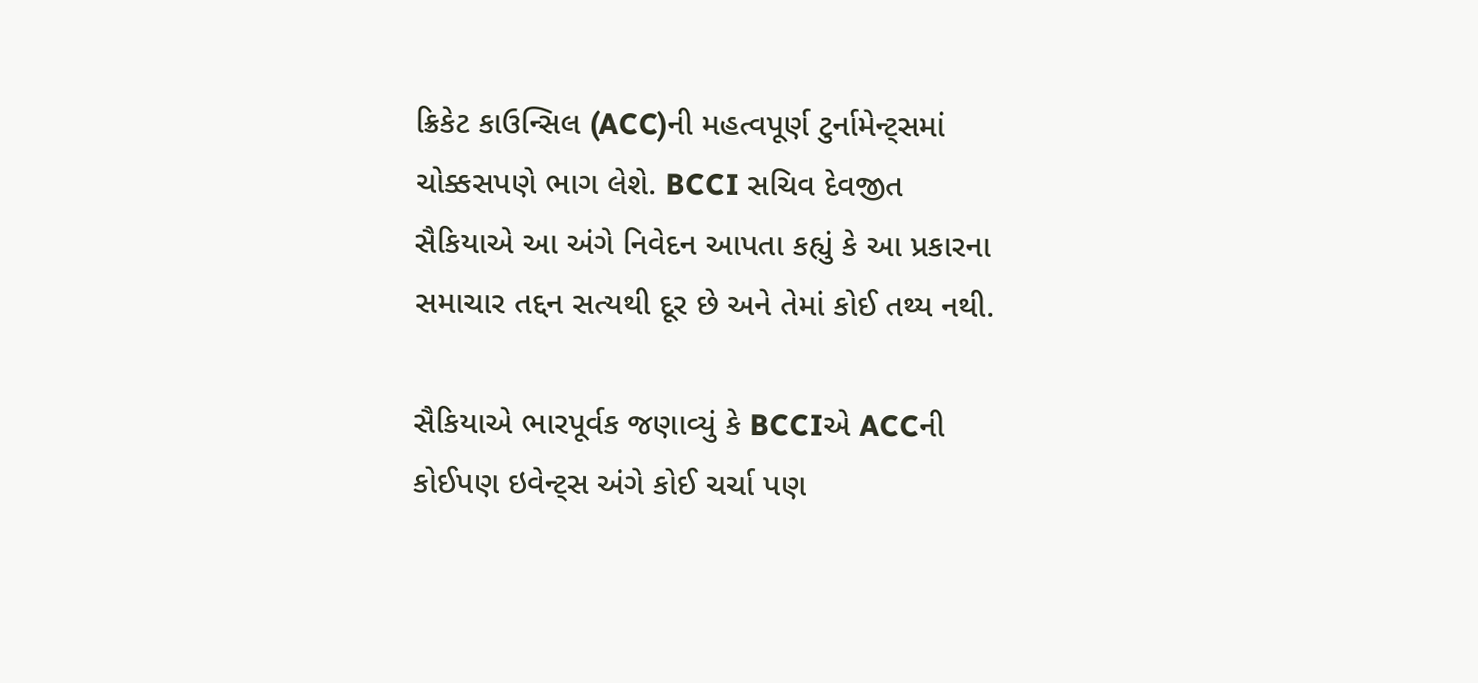ક્રિકેટ કાઉન્સિલ (ACC)ની મહત્વપૂર્ણ ટુર્નામેન્ટ્સમાં ચોક્કસપણે ભાગ લેશે. BCCI સચિવ દેવજીત સૈકિયાએ આ અંગે નિવેદન આપતા કહ્યું કે આ પ્રકારના સમાચાર તદ્દન સત્યથી દૂર છે અને તેમાં કોઈ તથ્ય નથી.

સૈકિયાએ ભારપૂર્વક જણાવ્યું કે BCCIએ ACCની કોઈપણ ઇવેન્ટ્સ અંગે કોઈ ચર્ચા પણ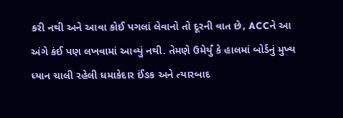કરી નથી અને આવા કોઈ પગલાં લેવાનો તો દૂરની વાત છે, ACCને આ અંગે કંઈ પણ લખવામાં આવ્યું નથી. તેમણે ઉમેર્યું કે હાલમાં બોર્ડનું મુખ્ય ધ્યાન ચાલી રહેલી ધમાકેદાર ઈંઙક અને ત્યારબાદ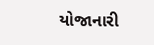યોજાનારી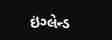ઇંગ્લેન્ડ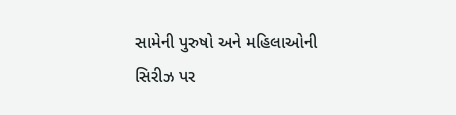સામેની પુરુષો અને મહિલાઓની સિરીઝ પર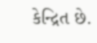કેન્દ્રિત છે.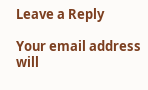Leave a Reply

Your email address will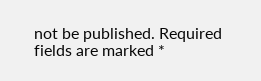not be published. Required fields are marked *